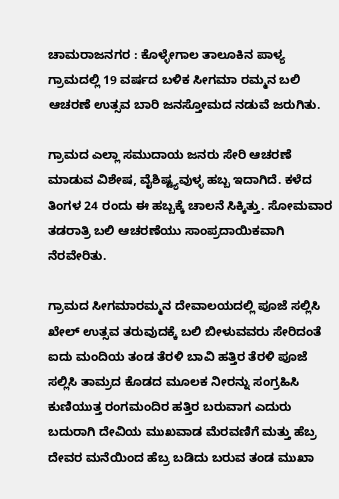ಚಾಮರಾಜನಗರ : ಕೊಳ್ಳೇಗಾಲ ತಾಲೂಕಿನ ಪಾಳ್ಯ ಗ್ರಾಮದಲ್ಲಿ 19 ವರ್ಷದ ಬಳಿಕ ಸೀಗಮಾ ರಮ್ಮನ ಬಲಿ ಆಚರಣೆ ಉತ್ಸವ ಬಾರಿ ಜನಸ್ತೋಮದ ನಡುವೆ ಜರುಗಿತು.

ಗ್ರಾಮದ ಎಲ್ಲಾ ಸಮುದಾಯ ಜನರು ಸೇರಿ ಆಚರಣೆ ಮಾಡುವ ವಿಶೇಷ, ವೈಶಿಷ್ಟ್ಯವುಳ್ಳ ಹಬ್ಬ ಇದಾಗಿದೆ. ಕಳೆದ ತಿಂಗಳ 24 ರಂದು ಈ ಹಬ್ಬಕ್ಕೆ ಚಾಲನೆ ಸಿಕ್ಕಿತ್ತು. ಸೋಮವಾರ ತಡರಾತ್ರಿ ಬಲಿ ಆಚರಣೆಯು ಸಾಂಪ್ರದಾಯಿಕವಾಗಿ ನೆರವೇರಿತು.

ಗ್ರಾಮದ ಸೀಗಮಾರಮ್ಮನ ದೇವಾಲಯದಲ್ಲಿ ಪೂಜೆ ಸಲ್ಲಿಸಿ ಖೇಲ್ ಉತ್ಸವ ತರುವುದಕ್ಕೆ ಬಲಿ ಬೀಳುವವರು ಸೇರಿದಂತೆ ಐದು ಮಂದಿಯ ತಂಡ ತೆರಳಿ ಬಾವಿ ಹತ್ತಿರ ತೆರಳಿ ಪೂಜೆ ಸಲ್ಲಿಸಿ ತಾಮ್ರದ ಕೊಡದ ಮೂಲಕ ನೀರನ್ನು ಸಂಗ್ರಹಿಸಿ ಕುಣಿಯುತ್ತ ರಂಗಮಂದಿರ ಹತ್ತಿರ ಬರುವಾಗ ಎದುರು ಬದುರಾಗಿ ದೇವಿಯ ಮುಖವಾಡ ಮೆರವಣಿಗೆ ಮತ್ತು ಹೆಬ್ರ ದೇವರ ಮನೆಯಿಂದ ಹೆಬ್ರ ಬಡಿದು ಬರುವ ತಂಡ ಮುಖಾ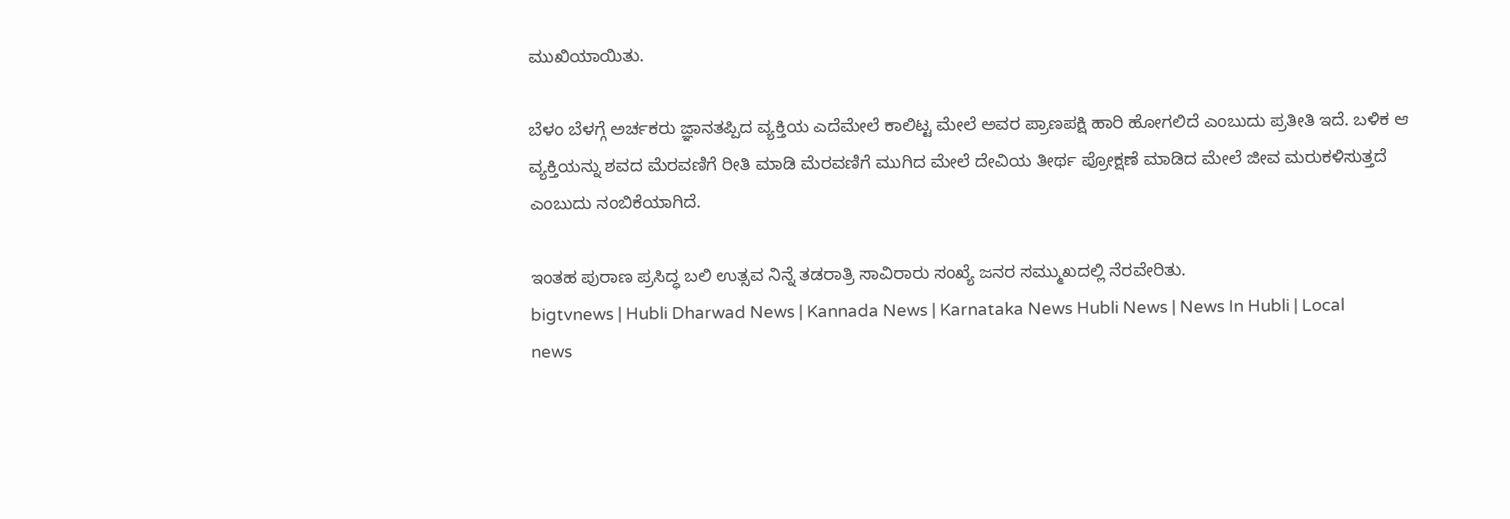ಮುಖಿಯಾಯಿತು.

ಬೆಳಂ ಬೆಳಗ್ಗೆ ಅರ್ಚಕರು ಜ್ಞಾನತಪ್ಪಿದ ವ್ಯಕ್ತಿಯ ಎದೆಮೇಲೆ ಕಾಲಿಟ್ಟ ಮೇಲೆ ಅವರ ಪ್ರಾಣಪಕ್ಷಿ ಹಾರಿ ಹೋಗಲಿದೆ ಎಂಬುದು ಪ್ರತೀತಿ ಇದೆ. ಬಳಿಕ ಆ ವ್ಯಕ್ತಿಯನ್ನು ಶವದ ಮೆರವಣಿಗೆ ರೀತಿ ಮಾಡಿ ಮೆರವಣಿಗೆ ಮುಗಿದ ಮೇಲೆ ದೇವಿಯ ತೀರ್ಥ ಪ್ರೋಕ್ಷಣೆ ಮಾಡಿದ ಮೇಲೆ ಜೀವ ಮರುಕಳಿಸುತ್ತದೆ ಎಂಬುದು ನಂಬಿಕೆಯಾಗಿದೆ.

ಇಂತಹ ಪುರಾಣ ಪ್ರಸಿದ್ಧ ಬಲಿ ಉತ್ಸವ ನಿನ್ನೆ ತಡರಾತ್ರಿ ಸಾವಿರಾರು ಸಂಖ್ಯೆ ಜನರ ಸಮ್ಮುಖದಲ್ಲಿ ನೆರವೇರಿತು.
bigtvnews | Hubli Dharwad News | Kannada News | Karnataka News Hubli News | News In Hubli | Local news